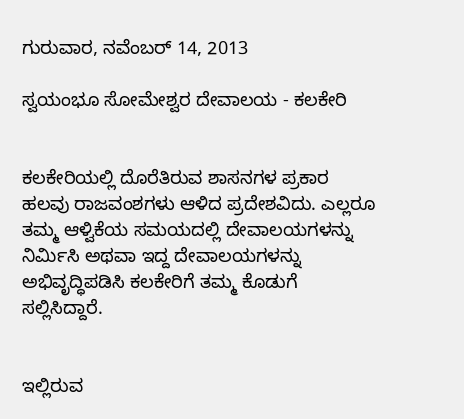ಗುರುವಾರ, ನವೆಂಬರ್ 14, 2013

ಸ್ವಯಂಭೂ ಸೋಮೇಶ್ವರ ದೇವಾಲಯ - ಕಲಕೇರಿ


ಕಲಕೇರಿಯಲ್ಲಿ ದೊರೆತಿರುವ ಶಾಸನಗಳ ಪ್ರಕಾರ ಹಲವು ರಾಜವಂಶಗಳು ಆಳಿದ ಪ್ರದೇಶವಿದು. ಎಲ್ಲರೂ ತಮ್ಮ ಆಳ್ವಿಕೆಯ ಸಮಯದಲ್ಲಿ ದೇವಾಲಯಗಳನ್ನು ನಿರ್ಮಿಸಿ ಅಥವಾ ಇದ್ದ ದೇವಾಲಯಗಳನ್ನು ಅಭಿವೃದ್ಧಿಪಡಿಸಿ ಕಲಕೇರಿಗೆ ತಮ್ಮ ಕೊಡುಗೆ ಸಲ್ಲಿಸಿದ್ದಾರೆ.


ಇಲ್ಲಿರುವ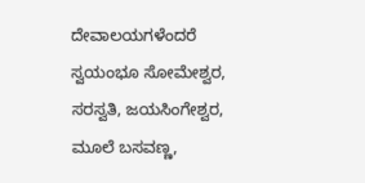ದೇವಾಲಯಗಳೆಂದರೆ ಸ್ವಯಂಭೂ ಸೋಮೇಶ್ವರ, ಸರಸ್ವತಿ, ಜಯಸಿಂಗೇಶ್ವರ, ಮೂಲೆ ಬಸವಣ್ಣ,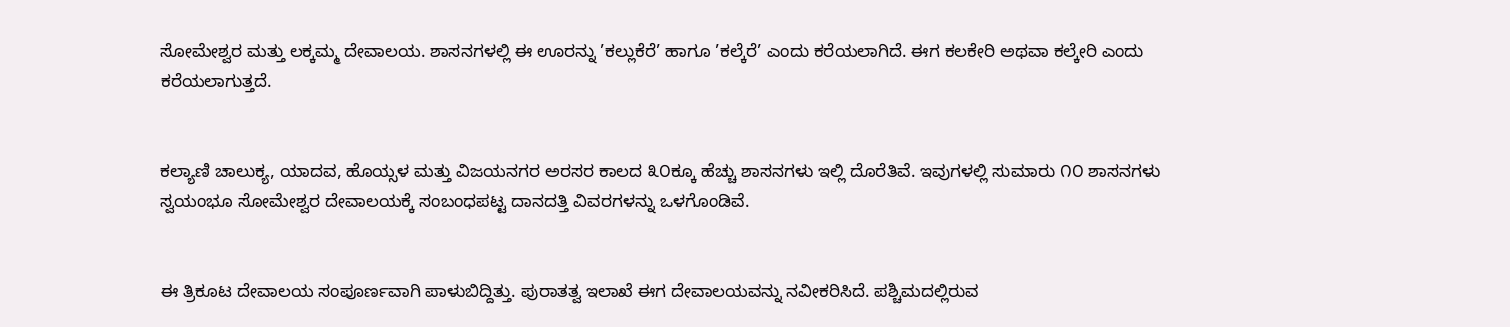ಸೋಮೇಶ್ವರ ಮತ್ತು ಲಕ್ಕಮ್ಮ ದೇವಾಲಯ. ಶಾಸನಗಳಲ್ಲಿ ಈ ಊರನ್ನು ’ಕಲ್ಲುಕೆರೆ’ ಹಾಗೂ ’ಕಲ್ಕೆರೆ’ ಎಂದು ಕರೆಯಲಾಗಿದೆ. ಈಗ ಕಲಕೇರಿ ಅಥವಾ ಕಲ್ಕೇರಿ ಎಂದು ಕರೆಯಲಾಗುತ್ತದೆ.


ಕಲ್ಯಾಣಿ ಚಾಲುಕ್ಯ, ಯಾದವ, ಹೊಯ್ಸಳ ಮತ್ತು ವಿಜಯನಗರ ಅರಸರ ಕಾಲದ ೩೦ಕ್ಕೂ ಹೆಚ್ಚು ಶಾಸನಗಳು ಇಲ್ಲಿ ದೊರೆತಿವೆ. ಇವುಗಳಲ್ಲಿ ಸುಮಾರು ೧೦ ಶಾಸನಗಳು ಸ್ವಯಂಭೂ ಸೋಮೇಶ್ವರ ದೇವಾಲಯಕ್ಕೆ ಸಂಬಂಧಪಟ್ಟ ದಾನದತ್ತಿ ವಿವರಗಳನ್ನು ಒಳಗೊಂಡಿವೆ.


ಈ ತ್ರಿಕೂಟ ದೇವಾಲಯ ಸಂಪೂರ್ಣವಾಗಿ ಪಾಳುಬಿದ್ದಿತ್ತು. ಪುರಾತತ್ವ ಇಲಾಖೆ ಈಗ ದೇವಾಲಯವನ್ನು ನವೀಕರಿಸಿದೆ. ಪಶ್ಚಿಮದಲ್ಲಿರುವ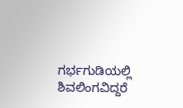ಗರ್ಭಗುಡಿಯಲ್ಲಿ ಶಿವಲಿಂಗವಿದ್ದರೆ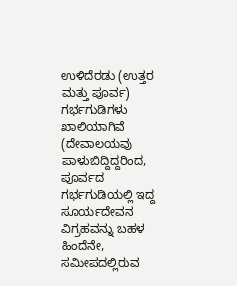ಉಳಿದೆರಡು (ಉತ್ತರ ಮತ್ತು ಪೂರ್ವ) ಗರ್ಭಗುಡಿಗಳು ಖಾಲಿಯಾಗಿವೆ (ದೇವಾಲಯವು ಪಾಳುಬಿದ್ದಿದ್ದರಿಂದ, ಪೂರ್ವದ ಗರ್ಭಗುಡಿಯಲ್ಲಿ ಇದ್ದ ಸೂರ್ಯದೇವನ ವಿಗ್ರಹವನ್ನು ಬಹಳ ಹಿಂದೆನೇ, ಸಮೀಪದಲ್ಲಿರುವ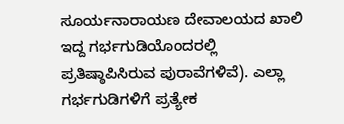ಸೂರ್ಯನಾರಾಯಣ ದೇವಾಲಯದ ಖಾಲಿ ಇದ್ದ ಗರ್ಭಗುಡಿಯೊಂದರಲ್ಲಿ ಪ್ರತಿಷ್ಠಾಪಿಸಿರುವ ಪುರಾವೆಗಳಿವೆ). ಎಲ್ಲಾ ಗರ್ಭಗುಡಿಗಳಿಗೆ ಪ್ರತ್ಯೇಕ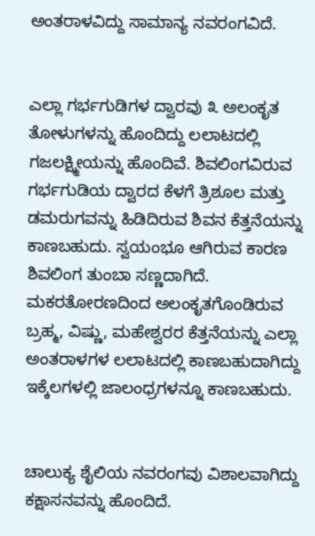ಅಂತರಾಳವಿದ್ದು ಸಾಮಾನ್ಯ ನವರಂಗವಿದೆ.


ಎಲ್ಲಾ ಗರ್ಭಗುಡಿಗಳ ದ್ವಾರವು ೩ ಅಲಂಕೃತ ತೋಳುಗಳನ್ನು ಹೊಂದಿದ್ದು ಲಲಾಟದಲ್ಲಿ ಗಜಲಕ್ಷ್ಮೀಯನ್ನು ಹೊಂದಿವೆ. ಶಿವಲಿಂಗವಿರುವ ಗರ್ಭಗುಡಿಯ ದ್ವಾರದ ಕೆಳಗೆ ತ್ರಿಶೂಲ ಮತ್ತು ಡಮರುಗವನ್ನು ಹಿಡಿದಿರುವ ಶಿವನ ಕೆತ್ತನೆಯನ್ನು ಕಾಣಬಹುದು. ಸ್ವಯಂಭೂ ಆಗಿರುವ ಕಾರಣ ಶಿವಲಿಂಗ ತುಂಬಾ ಸಣ್ಣದಾಗಿದೆ. ಮಕರತೋರಣದಿಂದ ಅಲಂಕೃತಗೊಂಡಿರುವ ಬ್ರಹ್ಮ, ವಿಷ್ಣು, ಮಹೇಶ್ವರರ ಕೆತ್ತನೆಯನ್ನು ಎಲ್ಲಾ ಅಂತರಾಳಗಳ ಲಲಾಟದಲ್ಲಿ ಕಾಣಬಹುದಾಗಿದ್ದು ಇಕ್ಕೆಲಗಳಲ್ಲಿ ಜಾಲಂಧ್ರಗಳನ್ನೂ ಕಾಣಬಹುದು.


ಚಾಲುಕ್ಯ ಶೈಲಿಯ ನವರಂಗವು ವಿಶಾಲವಾಗಿದ್ದು ಕಕ್ಷಾಸನವನ್ನು ಹೊಂದಿದೆ.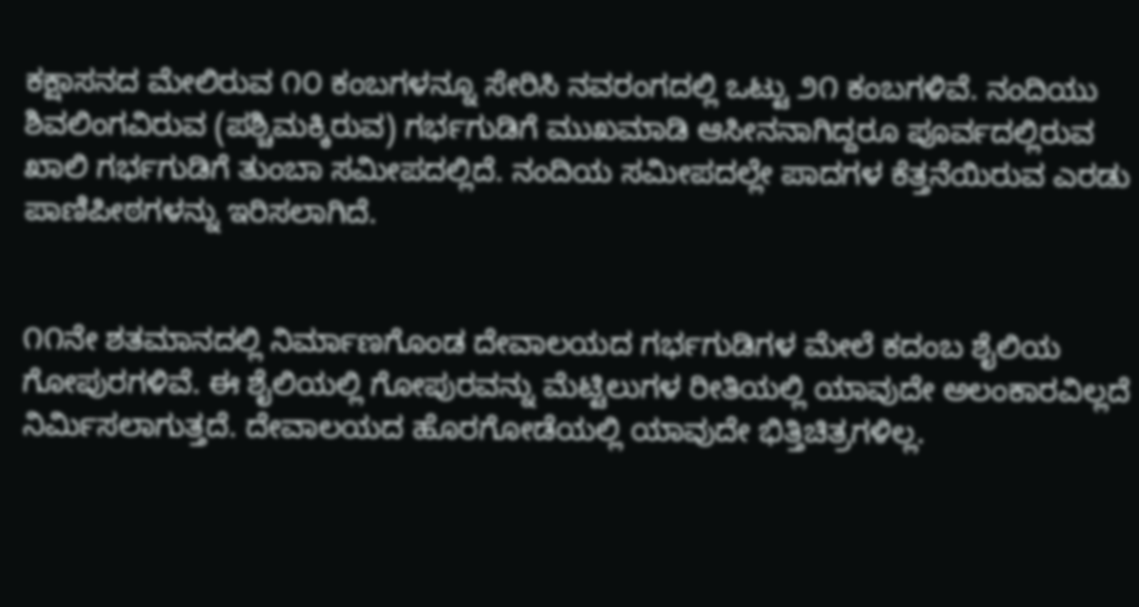ಕಕ್ಷಾಸನದ ಮೇಲಿರುವ ೧೦ ಕಂಬಗಳನ್ನೂ ಸೇರಿಸಿ ನವರಂಗದಲ್ಲಿ ಒಟ್ಟು ೨೧ ಕಂಬಗಳಿವೆ. ನಂದಿಯು ಶಿವಲಿಂಗವಿರುವ (ಪಶ್ಚಿಮಕ್ಕಿರುವ) ಗರ್ಭಗುಡಿಗೆ ಮುಖಮಾಡಿ ಆಸೀನನಾಗಿದ್ದರೂ ಪೂರ್ವದಲ್ಲಿರುವ ಖಾಲಿ ಗರ್ಭಗುಡಿಗೆ ತುಂಬಾ ಸಮೀಪದಲ್ಲಿದೆ. ನಂದಿಯ ಸಮೀಪದಲ್ಲೇ ಪಾದಗಳ ಕೆತ್ತನೆಯಿರುವ ಎರಡು ಪಾಣಿಪೀಠಗಳನ್ನು ಇರಿಸಲಾಗಿದೆ.


೧೧ನೇ ಶತಮಾನದಲ್ಲಿ ನಿರ್ಮಾಣಗೊಂಡ ದೇವಾಲಯದ ಗರ್ಭಗುಡಿಗಳ ಮೇಲೆ ಕದಂಬ ಶೈಲಿಯ ಗೋಪುರಗಳಿವೆ. ಈ ಶೈಲಿಯಲ್ಲಿ ಗೋಪುರವನ್ನು ಮೆಟ್ಟಿಲುಗಳ ರೀತಿಯಲ್ಲಿ ಯಾವುದೇ ಅಲಂಕಾರವಿಲ್ಲದೆ ನಿರ್ಮಿಸಲಾಗುತ್ತದೆ. ದೇವಾಲಯದ ಹೊರಗೋಡೆಯಲ್ಲಿ ಯಾವುದೇ ಭಿತ್ತಿಚಿತ್ರಗಳಿಲ್ಲ.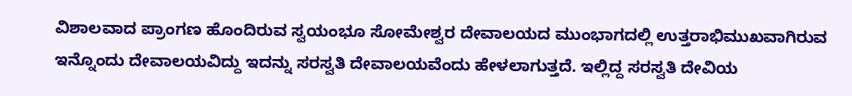ವಿಶಾಲವಾದ ಪ್ರಾಂಗಣ ಹೊಂದಿರುವ ಸ್ವಯಂಭೂ ಸೋಮೇಶ್ವರ ದೇವಾಲಯದ ಮುಂಭಾಗದಲ್ಲಿ ಉತ್ತರಾಭಿಮುಖವಾಗಿರುವ ಇನ್ನೊಂದು ದೇವಾಲಯವಿದ್ದು ಇದನ್ನು ಸರಸ್ವತಿ ದೇವಾಲಯವೆಂದು ಹೇಳಲಾಗುತ್ತದೆ. ಇಲ್ಲಿದ್ದ ಸರಸ್ವತಿ ದೇವಿಯ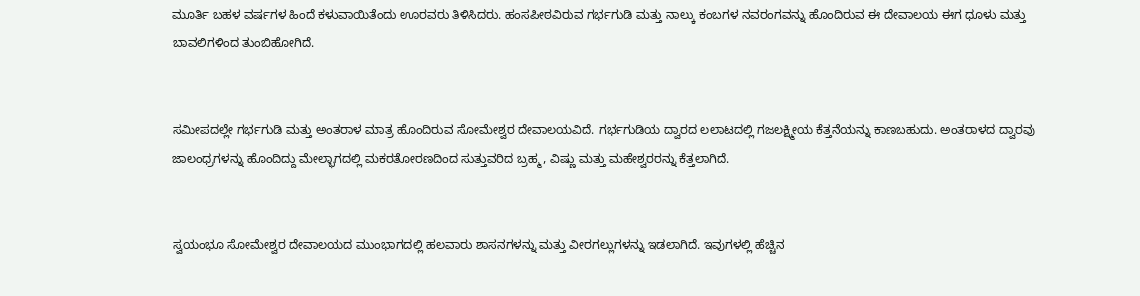ಮೂರ್ತಿ ಬಹಳ ವರ್ಷಗಳ ಹಿಂದೆ ಕಳುವಾಯಿತೆಂದು ಊರವರು ತಿಳಿಸಿದರು. ಹಂಸಪೀಠವಿರುವ ಗರ್ಭಗುಡಿ ಮತ್ತು ನಾಲ್ಕು ಕಂಬಗಳ ನವರಂಗವನ್ನು ಹೊಂದಿರುವ ಈ ದೇವಾಲಯ ಈಗ ಧೂಳು ಮತ್ತು ಬಾವಲಿಗಳಿಂದ ತುಂಬಿಹೋಗಿದೆ.


ಸಮೀಪದಲ್ಲೇ ಗರ್ಭಗುಡಿ ಮತ್ತು ಅಂತರಾಳ ಮಾತ್ರ ಹೊಂದಿರುವ ಸೋಮೇಶ್ವರ ದೇವಾಲಯವಿದೆ. ಗರ್ಭಗುಡಿಯ ದ್ವಾರದ ಲಲಾಟದಲ್ಲಿ ಗಜಲಕ್ಷ್ಮೀಯ ಕೆತ್ತನೆಯನ್ನು ಕಾಣಬಹುದು. ಅಂತರಾಳದ ದ್ವಾರವು ಜಾಲಂಧ್ರಗಳನ್ನು ಹೊಂದಿದ್ದು ಮೇಲ್ಭಾಗದಲ್ಲಿ ಮಕರತೋರಣದಿಂದ ಸುತ್ತುವರಿದ ಬ್ರಹ್ಮ, ವಿಷ್ಣು ಮತ್ತು ಮಹೇಶ್ವರರನ್ನು ಕೆತ್ತಲಾಗಿದೆ.


ಸ್ವಯಂಭೂ ಸೋಮೇಶ್ವರ ದೇವಾಲಯದ ಮುಂಭಾಗದಲ್ಲಿ ಹಲವಾರು ಶಾಸನಗಳನ್ನು ಮತ್ತು ವೀರಗಲ್ಲುಗಳನ್ನು ಇಡಲಾಗಿದೆ. ಇವುಗಳಲ್ಲಿ ಹೆಚ್ಚಿನ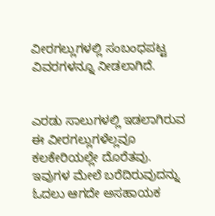ವೀರಗಲ್ಲುಗಳಲ್ಲಿ ಸಂಬಂಧಪಟ್ಟ ವಿವರಗಳನ್ನೂ ನೀಡಲಾಗಿದೆ.


ಎರಡು ಸಾಲುಗಳಲ್ಲಿ ಇಡಲಾಗಿರುವ ಈ ವೀರಗಲ್ಲುಗಳೆಲ್ಲವೂ ಕಲಕೇರಿಯಲ್ಲೇ ದೊರೆತವು. ಇವುಗಳ ಮೇಲೆ ಬರೆದಿರುವುದನ್ನು ಓದಲು ಆಗದೇ ಅಸಹಾಯಕ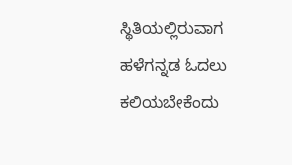ಸ್ಥಿತಿಯಲ್ಲಿರುವಾಗ ಹಳೆಗನ್ನಡ ಓದಲು ಕಲಿಯಬೇಕೆಂದು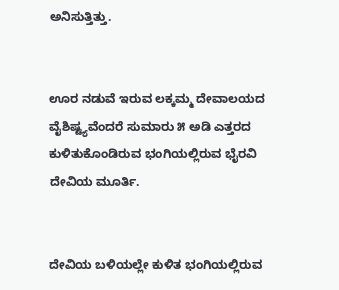ಅನಿಸುತ್ತಿತ್ತು.


ಊರ ನಡುವೆ ಇರುವ ಲಕ್ಕಮ್ಮ ದೇವಾಲಯದ ವೈಶಿಷ್ಟ್ಯವೆಂದರೆ ಸುಮಾರು ೫ ಅಡಿ ಎತ್ತರದ ಕುಳಿತುಕೊಂಡಿರುವ ಭಂಗಿಯಲ್ಲಿರುವ ಭೈರವಿ ದೇವಿಯ ಮೂರ್ತಿ.


ದೇವಿಯ ಬಳಿಯಲ್ಲೇ ಕುಳಿತ ಭಂಗಿಯಲ್ಲಿರುವ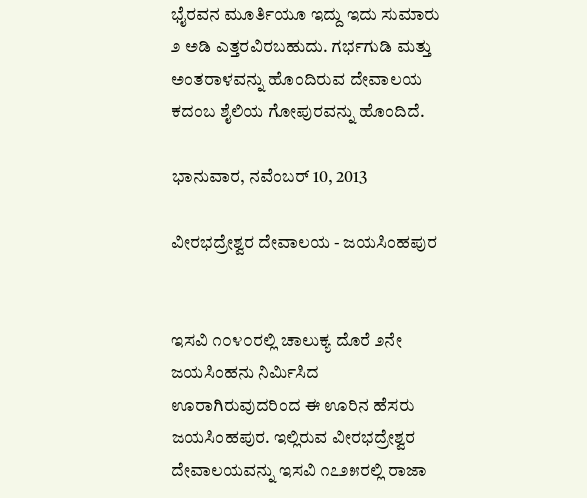ಭೈರವನ ಮೂರ್ತಿಯೂ ಇದ್ದು ಇದು ಸುಮಾರು ೨ ಅಡಿ ಎತ್ತರವಿರಬಹುದು. ಗರ್ಭಗುಡಿ ಮತ್ತು ಅಂತರಾಳವನ್ನು ಹೊಂದಿರುವ ದೇವಾಲಯ ಕದಂಬ ಶೈಲಿಯ ಗೋಪುರವನ್ನು ಹೊಂದಿದೆ.

ಭಾನುವಾರ, ನವೆಂಬರ್ 10, 2013

ವೀರಭದ್ರೇಶ್ವರ ದೇವಾಲಯ - ಜಯಸಿಂಹಪುರ


ಇಸವಿ ೧೦೪೦ರಲ್ಲಿ ಚಾಲುಕ್ಯ ದೊರೆ ೨ನೇ ಜಯಸಿಂಹನು ನಿರ್ಮಿಸಿದ ಊರಾಗಿರುವುದರಿಂದ ಈ ಊರಿನ ಹೆಸರು ಜಯಸಿಂಹಪುರ. ಇಲ್ಲಿರುವ ವೀರಭದ್ರೇಶ್ವರ ದೇವಾಲಯವನ್ನು ಇಸವಿ ೧೭೨೫ರಲ್ಲಿ ರಾಜಾ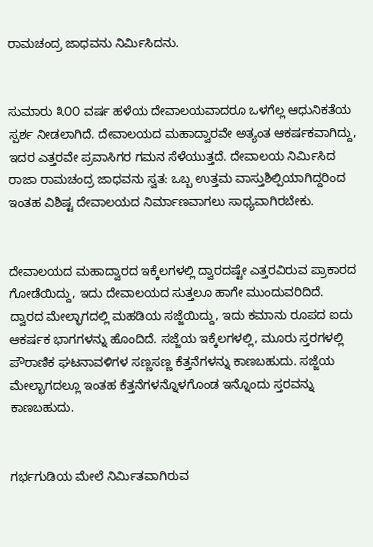ರಾಮಚಂದ್ರ ಜಾಧವನು ನಿರ್ಮಿಸಿದನು.


ಸುಮಾರು ೩೦೦ ವರ್ಷ ಹಳೆಯ ದೇವಾಲಯವಾದರೂ ಒಳಗೆಲ್ಲ ಆಧುನಿಕತೆಯ ಸ್ಪರ್ಶ ನೀಡಲಾಗಿದೆ. ದೇವಾಲಯದ ಮಹಾದ್ವಾರವೇ ಅತ್ಯಂತ ಆಕರ್ಷಕವಾಗಿದ್ದು, ಇದರ ಎತ್ತರವೇ ಪ್ರವಾಸಿಗರ ಗಮನ ಸೆಳೆಯುತ್ತದೆ. ದೇವಾಲಯ ನಿರ್ಮಿಸಿದ ರಾಜಾ ರಾಮಚಂದ್ರ ಜಾಧವನು ಸ್ವತ: ಒಬ್ಬ ಉತ್ತಮ ವಾಸ್ತುಶಿಲ್ಪಿಯಾಗಿದ್ದರಿಂದ ಇಂತಹ ವಿಶಿಷ್ಟ ದೇವಾಲಯದ ನಿರ್ಮಾಣವಾಗಲು ಸಾಧ್ಯವಾಗಿರಬೇಕು.


ದೇವಾಲಯದ ಮಹಾದ್ವಾರದ ಇಕ್ಕೆಲಗಳಲ್ಲಿ ದ್ವಾರದಷ್ಟೇ ಎತ್ತರವಿರುವ ಪ್ರಾಕಾರದ ಗೋಡೆಯಿದ್ದು, ಇದು ದೇವಾಲಯದ ಸುತ್ತಲೂ ಹಾಗೇ ಮುಂದುವರಿದಿದೆ. ದ್ವಾರದ ಮೇಲ್ಭಾಗದಲ್ಲಿ ಮಹಡಿಯ ಸಜ್ಜೆಯಿದ್ದು, ಇದು ಕಮಾನು ರೂಪದ ಐದು ಆಕರ್ಷಕ ಭಾಗಗಳನ್ನು ಹೊಂದಿದೆ. ಸಜ್ಜೆಯ ಇಕ್ಕೆಲಗಳಲ್ಲಿ, ಮೂರು ಸ್ತರಗಳಲ್ಲಿ ಪೌರಾಣಿಕ ಘಟನಾವಳಿಗಳ ಸಣ್ಣಸಣ್ಣ ಕೆತ್ತನೆಗಳನ್ನು ಕಾಣಬಹುದು. ಸಜ್ಜೆಯ ಮೇಲ್ಭಾಗದಲ್ಲೂ ಇಂತಹ ಕೆತ್ತನೆಗಳನ್ನೊಳಗೊಂಡ ಇನ್ನೊಂದು ಸ್ತರವನ್ನು ಕಾಣಬಹುದು.


ಗರ್ಭಗುಡಿಯ ಮೇಲೆ ನಿರ್ಮಿತವಾಗಿರುವ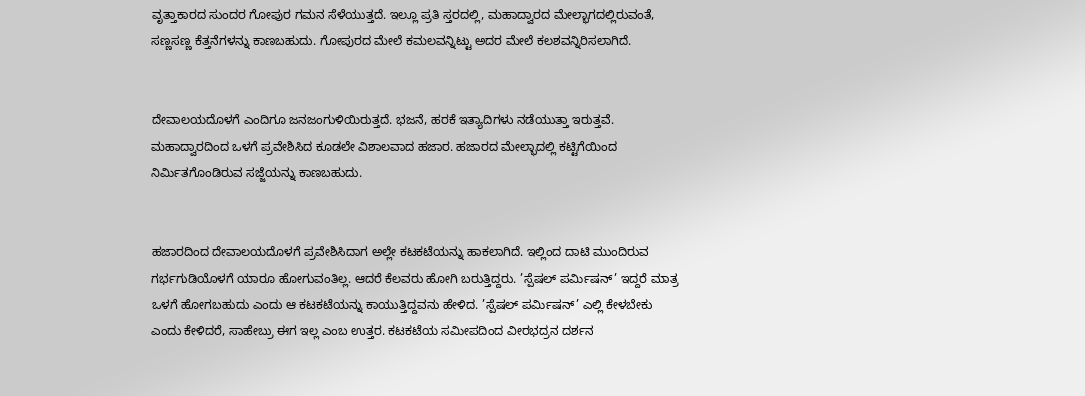ವೃತ್ತಾಕಾರದ ಸುಂದರ ಗೋಪುರ ಗಮನ ಸೆಳೆಯುತ್ತದೆ. ಇಲ್ಲೂ ಪ್ರತಿ ಸ್ತರದಲ್ಲಿ, ಮಹಾದ್ವಾರದ ಮೇಲ್ಭಾಗದಲ್ಲಿರುವಂತೆ, ಸಣ್ಣಸಣ್ಣ ಕೆತ್ತನೆಗಳನ್ನು ಕಾಣಬಹುದು. ಗೋಪುರದ ಮೇಲೆ ಕಮಲವನ್ನಿಟ್ಟು ಅದರ ಮೇಲೆ ಕಲಶವನ್ನಿರಿಸಲಾಗಿದೆ.


ದೇವಾಲಯದೊಳಗೆ ಎಂದಿಗೂ ಜನಜಂಗುಳಿಯಿರುತ್ತದೆ. ಭಜನೆ, ಹರಕೆ ಇತ್ಯಾದಿಗಳು ನಡೆಯುತ್ತಾ ಇರುತ್ತವೆ. ಮಹಾದ್ವಾರದಿಂದ ಒಳಗೆ ಪ್ರವೇಶಿಸಿದ ಕೂಡಲೇ ವಿಶಾಲವಾದ ಹಜಾರ. ಹಜಾರದ ಮೇಲ್ಭಾದಲ್ಲಿ ಕಟ್ಟಿಗೆಯಿಂದ ನಿರ್ಮಿತಗೊಂಡಿರುವ ಸಜ್ಜೆಯನ್ನು ಕಾಣಬಹುದು.


ಹಜಾರದಿಂದ ದೇವಾಲಯದೊಳಗೆ ಪ್ರವೇಶಿಸಿದಾಗ ಅಲ್ಲೇ ಕಟಕಟೆಯನ್ನು ಹಾಕಲಾಗಿದೆ. ಇಲ್ಲಿಂದ ದಾಟಿ ಮುಂದಿರುವ ಗರ್ಭಗುಡಿಯೊಳಗೆ ಯಾರೂ ಹೋಗುವಂತಿಲ್ಲ. ಆದರೆ ಕೆಲವರು ಹೋಗಿ ಬರುತ್ತಿದ್ದರು. ’ಸ್ಪೆಷಲ್ ಪರ್ಮಿಷನ್’ ಇದ್ದರೆ ಮಾತ್ರ ಒಳಗೆ ಹೋಗಬಹುದು ಎಂದು ಆ ಕಟಕಟೆಯನ್ನು ಕಾಯುತ್ತಿದ್ದವನು ಹೇಳಿದ. ’ಸ್ಪೆಷಲ್ ಪರ್ಮಿಷನ್’ ಎಲ್ಲಿ ಕೇಳಬೇಕು ಎಂದು ಕೇಳಿದರೆ, ಸಾಹೇಬ್ರು ಈಗ ಇಲ್ಲ ಎಂಬ ಉತ್ತರ. ಕಟಕಟೆಯ ಸಮೀಪದಿಂದ ವೀರಭದ್ರನ ದರ್ಶನ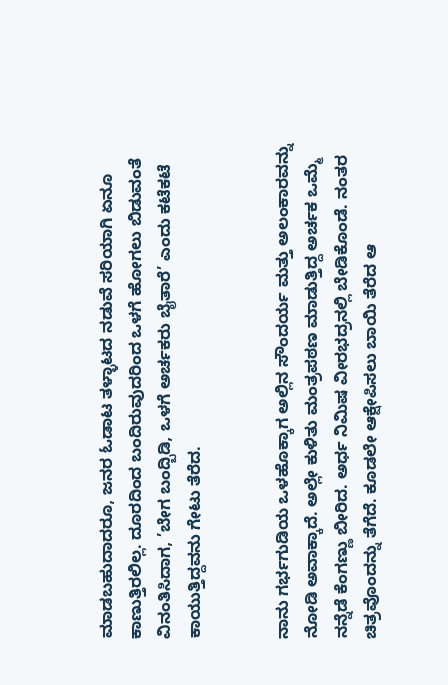ಮಾಡಬಹುದಾದರೂ, ಜನರ ಓಡಾಟ ತಳ್ಳಾಟದ ನಡುವೆ ಸರಿಯಾಗಿ ಏನೂ ಕಾಣುತ್ತಿರಲಿಲ್ಲ. ದೂರದಿಂದ ಬಂದಿರುವುದರಿಂದ ಒಳಗೆ ಹೋಗಲು ಬಿಡುವಂತೆ ವಿನಂತಿಸಿದಾಗ, ’ಬೇಗ ಬಂದ್ಬಿಡಿ, ಒಳಗೆ ಅರ್ಚಕರು ಬೈತಾರೆ’ ಎಂದು ಕಟೆಕಟೆ ಕಾಯುತ್ತಿದ್ದವನು ಗೇಟು ತೆರೆದ.


ನಾನು ಗರ್ಭಗುಡಿಯ ಒಳಹೊಕ್ಕಾಗ ಅಲ್ಲಿನ ಸೌಂದರ್ಯ ಮತ್ತು ಅಲಂಕಾರವನ್ನು ನೋಡಿ ಅವಾಕ್ಕಾದೆ. ಅಲ್ಲೇ ಕುಳಿತು ಮಂತ್ರಪಠಣ ಮಾಡುತ್ತಿದ್ದ ಅರ್ಚಕ ಒಮ್ಮೆ ನನ್ನೆಡೆ ಕೆಂಗಣ್ಣು ಬೀರಿದ. ಅರ್ಧ ನಿಮಿಷ ವೀರಭದ್ರನಲ್ಲಿ ಬೇಡಿಕೊಂಡೆ. ನಂತರ ಚಿತ್ರವೊಂದನ್ನು ತೆಗೆದೆ. ಕೂಡಲೇ ಆಕ್ಷೇಪಿಸಲು ಬಾಯಿ ತೆರೆದ ಆ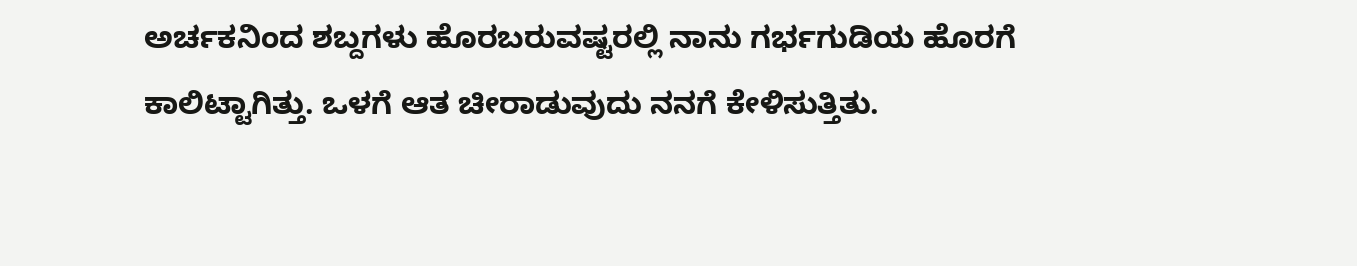ಅರ್ಚಕನಿಂದ ಶಬ್ದಗಳು ಹೊರಬರುವಷ್ಟರಲ್ಲಿ ನಾನು ಗರ್ಭಗುಡಿಯ ಹೊರಗೆ ಕಾಲಿಟ್ಟಾಗಿತ್ತು. ಒಳಗೆ ಆತ ಚೀರಾಡುವುದು ನನಗೆ ಕೇಳಿಸುತ್ತಿತು.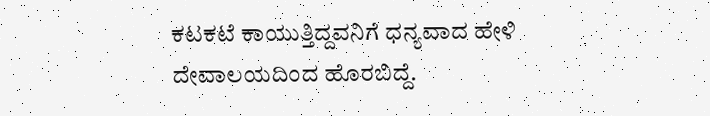ಕಟಕಟೆ ಕಾಯುತ್ತಿದ್ದವನಿಗೆ ಧನ್ಯವಾದ ಹೇಳಿ ದೇವಾಲಯದಿಂದ ಹೊರಬಿದ್ದೆ.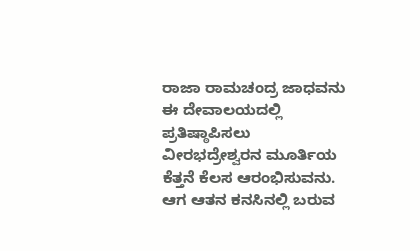ರಾಜಾ ರಾಮಚಂದ್ರ ಜಾಧವನು ಈ ದೇವಾಲಯದಲ್ಲಿ ಪ್ರತಿಷ್ಠಾಪಿಸಲು ವೀರಭದ್ರೇಶ್ವರನ ಮೂರ್ತಿಯ ಕೆತ್ತನೆ ಕೆಲಸ ಆರಂಭಿಸುವನು. ಆಗ ಆತನ ಕನಸಿನಲ್ಲಿ ಬರುವ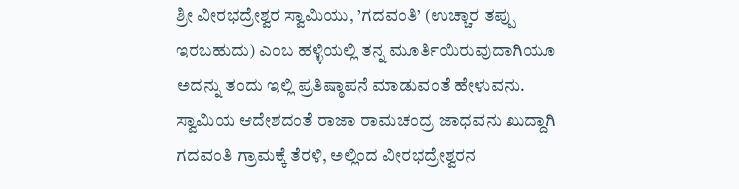ಶ್ರೀ ವೀರಭದ್ರೇಶ್ವರ ಸ್ವಾಮಿಯು, ’ಗದವಂತಿ’ (ಉಚ್ಚಾರ ತಪ್ಪು ಇರಬಹುದು) ಎಂಬ ಹಳ್ಳಿಯಲ್ಲಿ ತನ್ನ ಮೂರ್ತಿಯಿರುವುದಾಗಿಯೂ ಅದನ್ನು ತಂದು ಇಲ್ಲಿ ಪ್ರತಿಷ್ಠಾಪನೆ ಮಾಡುವಂತೆ ಹೇಳುವನು. ಸ್ವಾಮಿಯ ಆದೇಶದಂತೆ ರಾಜಾ ರಾಮಚಂದ್ರ ಜಾಧವನು ಖುದ್ದಾಗಿ ಗದವಂತಿ ಗ್ರಾಮಕ್ಕೆ ತೆರಳಿ, ಅಲ್ಲಿಂದ ವೀರಭದ್ರೇಶ್ವರನ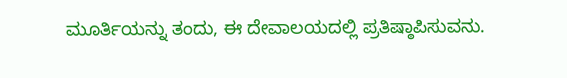ಮೂರ್ತಿಯನ್ನು ತಂದು, ಈ ದೇವಾಲಯದಲ್ಲಿ ಪ್ರತಿಷ್ಠಾಪಿಸುವನು.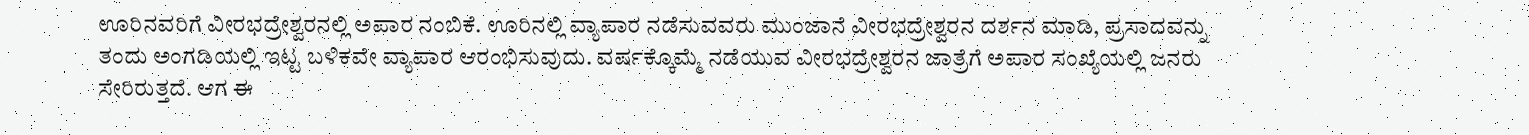ಊರಿನವರಿಗೆ ವೀರಭದ್ರೇಶ್ವರನಲ್ಲಿ ಅಪಾರ ನಂಬಿಕೆ. ಊರಿನಲ್ಲಿ ವ್ಯಾಪಾರ ನಡೆಸುವವರು ಮುಂಜಾನೆ ವೀರಭದ್ರೇಶ್ವರನ ದರ್ಶನ ಮಾಡಿ, ಪ್ರಸಾದವನ್ನು ತಂದು ಅಂಗಡಿಯಲ್ಲಿ ಇಟ್ಟ ಬಳಿಕವೇ ವ್ಯಾಪಾರ ಆರಂಭಿಸುವುದು. ವರ್ಷಕ್ಕೊಮ್ಮೆ ನಡೆಯುವ ವೀರಭದ್ರೇಶ್ವರನ ಜಾತ್ರೆಗೆ ಅಪಾರ ಸಂಖ್ಯೆಯಲ್ಲಿ ಜನರು ಸೇರಿರುತ್ತದೆ. ಆಗ ಈ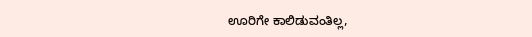ಊರಿಗೇ ಕಾಲಿಡುವಂತಿಲ್ಲ,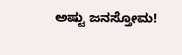ಅಷ್ಟು ಜನಸ್ತೋಮ!